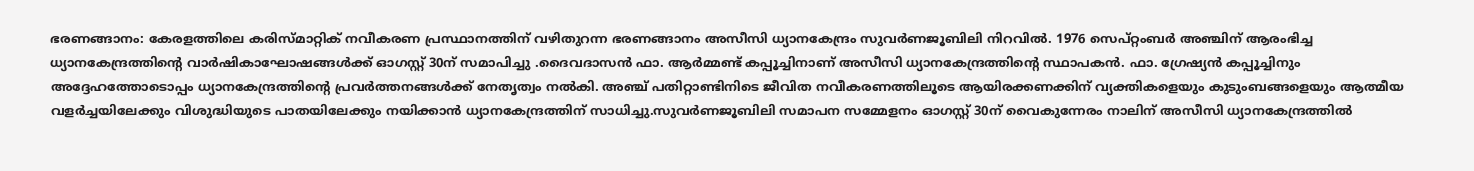ഭരണങ്ങാനം: കേരളത്തിലെ കരിസ്മാറ്റിക് നവീകരണ പ്രസ്ഥാനത്തിന് വഴിതുറന്ന ഭരണങ്ങാനം അസീസി ധ്യാനകേന്ദ്രം സുവർണജൂബിലി നിറവിൽ. 1976 സെപ്റ്റംബർ അഞ്ചിന് ആരംഭിച്ച ധ്യാനകേന്ദ്രത്തിന്റെ വാർഷികാഘോഷങ്ങൾക്ക് ഓഗസ്റ്റ് 30ന് സമാപിച്ചു .ദൈവദാസൻ ഫാ. ആർമ്മണ്ട് കപ്പൂച്ചിനാണ് അസീസി ധ്യാനകേന്ദ്രത്തിന്റെ സ്ഥാപകൻ. ഫാ. ഗ്രേഷ്യൻ കപ്പൂച്ചിനും അദ്ദേഹത്തോടൊപ്പം ധ്യാനകേന്ദ്രത്തിന്റെ പ്രവർത്തനങ്ങൾക്ക് നേതൃത്വം നൽകി. അഞ്ച് പതിറ്റാണ്ടിനിടെ ജീവിത നവീകരണത്തിലൂടെ ആയിരക്കണക്കിന് വ്യക്തികളെയും കുടുംബങ്ങളെയും ആത്മീയ വളർച്ചയിലേക്കും വിശുദ്ധിയുടെ പാതയിലേക്കും നയിക്കാൻ ധ്യാനകേന്ദ്രത്തിന് സാധിച്ചു.സുവർണജൂബിലി സമാപന സമ്മേളനം ഓഗസ്റ്റ് 30ന് വൈകുന്നേരം നാലിന് അസീസി ധ്യാനകേന്ദ്രത്തിൽ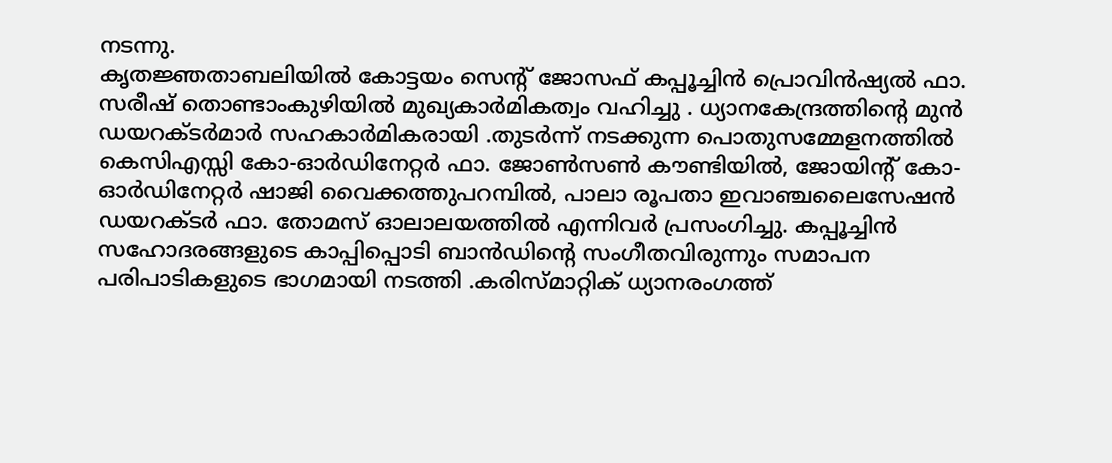നടന്നു.
കൃതജ്ഞതാബലിയിൽ കോട്ടയം സെന്റ് ജോസഫ് കപ്പൂച്ചിൻ പ്രൊവിൻഷ്യൽ ഫാ. സരീഷ് തൊണ്ടാംകുഴിയിൽ മുഖ്യകാർമികത്വം വഹിച്ചു . ധ്യാനകേന്ദ്രത്തിന്റെ മുൻ ഡയറക്ടർമാർ സഹകാർമികരായി .തുടർന്ന് നടക്കുന്ന പൊതുസമ്മേളനത്തിൽ കെസിഎസ്സി കോ-ഓർഡിനേറ്റർ ഫാ. ജോൺസൺ കൗണ്ടിയിൽ, ജോയിന്റ് കോ-ഓർഡിനേറ്റർ ഷാജി വൈക്കത്തുപറമ്പിൽ, പാലാ രൂപതാ ഇവാഞ്ചലൈസേഷൻ ഡയറക്ടർ ഫാ. തോമസ് ഓലാലയത്തിൽ എന്നിവർ പ്രസംഗിച്ചു. കപ്പൂച്ചിൻ സഹോദരങ്ങളുടെ കാപ്പിപ്പൊടി ബാൻഡിന്റെ സംഗീതവിരുന്നും സമാപന പരിപാടികളുടെ ഭാഗമായി നടത്തി .കരിസ്മാറ്റിക് ധ്യാനരംഗത്ത്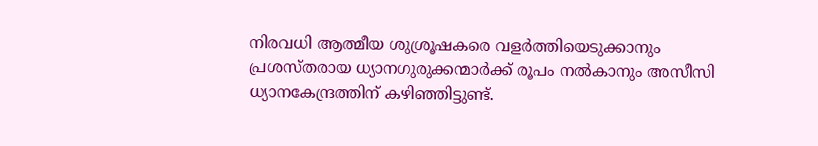നിരവധി ആത്മീയ ശുശ്രൂഷകരെ വളർത്തിയെടുക്കാനും പ്രശസ്തരായ ധ്യാനഗുരുക്കന്മാർക്ക് രൂപം നൽകാനും അസീസി ധ്യാനകേന്ദ്രത്തിന് കഴിഞ്ഞിട്ടുണ്ട്.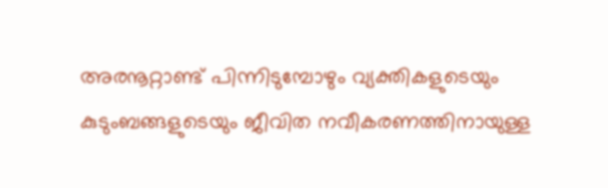അരനൂറ്റാണ്ട് പിന്നിടുമ്പോഴും വ്യക്തികളുടെയും കുടുംബങ്ങളുടെയും ജീവിത നവീകരണത്തിനായുള്ള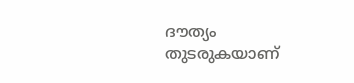ദൗത്യം തുടരുകയാണ്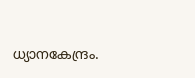ധ്യാനകേന്ദ്രം.